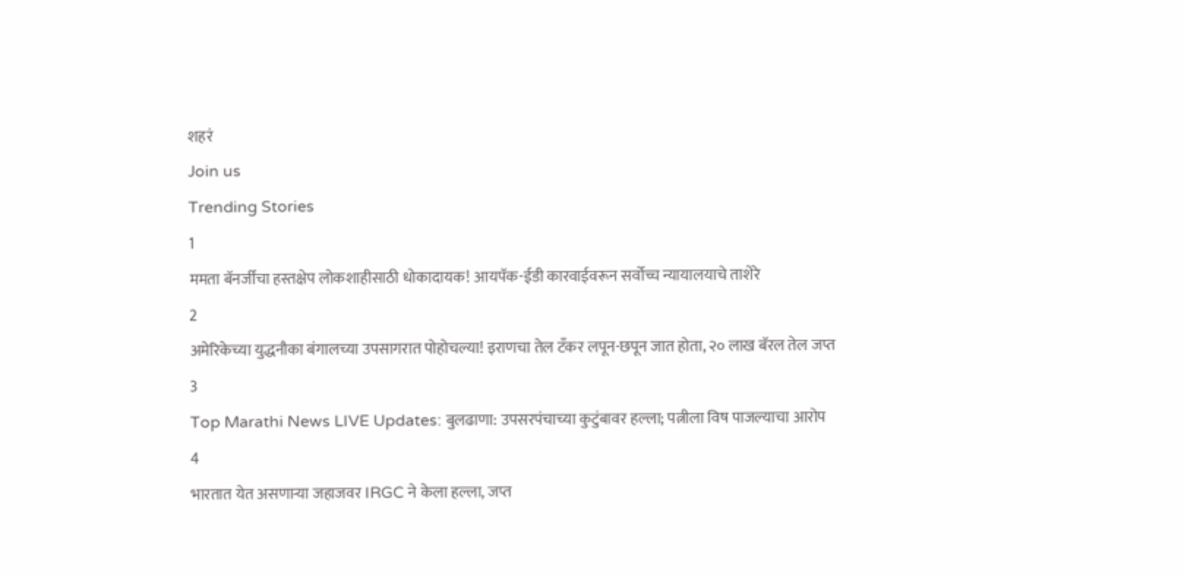शहरं
Join us
Trending Stories
1
ममता बॅनर्जींचा हस्तक्षेप लोकशाहीसाठी धोकादायक! आयपॅक-ईडी कारवाईवरून सर्वोच्च न्यायालयाचे ताशेरे
2
अमेरिकेच्या युद्धनौका बंगालच्या उपसागरात पोहोचल्या! इराणचा तेल टँकर लपून-छपून जात होता, २० लाख बॅरल तेल जप्त
3
Top Marathi News LIVE Updates: बुलढाणा: उपसरपंचाच्या कुटुंबावर हल्ला; पत्नीला विष पाजल्याचा आरोप
4
भारतात येत असणाऱ्या जहाजवर IRGC ने केला हल्ला, जप्त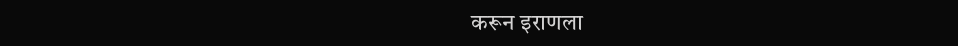करून इराणला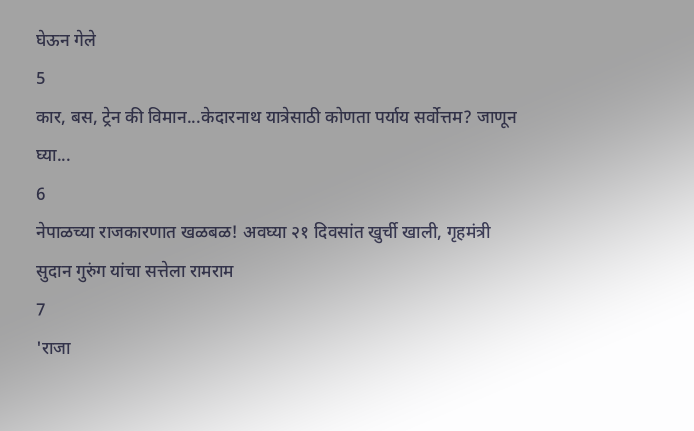घेऊन गेले
5
कार, बस, ट्रेन की विमान...केदारनाथ यात्रेसाठी कोणता पर्याय सर्वोत्तम? जाणून घ्या...
6
नेपाळच्या राजकारणात खळबळ! अवघ्या २१ दिवसांत खुर्ची खाली, गृहमंत्री सुदान गुरुंग यांचा सत्तेला रामराम
7
'राजा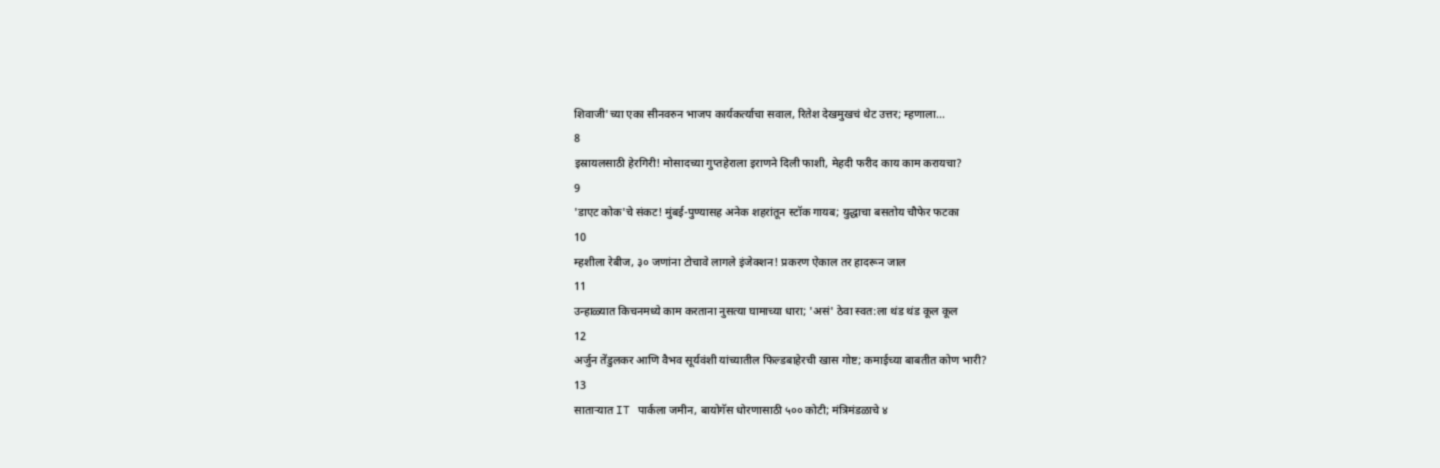शिवाजी'च्या एका सीनवरुन भाजप कार्यकर्त्याचा सवाल, रितेश देखमुखचं थेट उत्तर; म्हणाला...
8
इस्रायलसाठी हेरगिरी! मोसादच्या गुप्तहेराला इराणने दिली फाशी, मेहदी फरीद काय काम करायचा?
9
'डाएट कोक'चे संकट! मुंबई-पुण्यासह अनेक शहरांतून स्टॉक गायब; युद्धाचा बसतोय चौफेर फटका
10
म्हशीला रेबीज, ३० जणांना टोचावे लागले इंजेक्शन! प्रकरण ऐकाल तर हादरून जाल
11
उन्हाळ्यात किचनमध्ये काम करताना नुसत्या घामाच्या धारा; 'असं' ठेवा स्वत:ला थंड थंड कूल कूल
12
अर्जुन तेंडुलकर आणि वैभव सूर्यवंशी यांच्यातील फिल्डबाहेरची खास गोष्ट; कमाईच्या बाबतीत कोण भारी?
13
साताऱ्यात IT पार्कला जमीन, बायोगॅस धोरणासाठी ५०० कोटी; मंत्रिमंडळाचे ४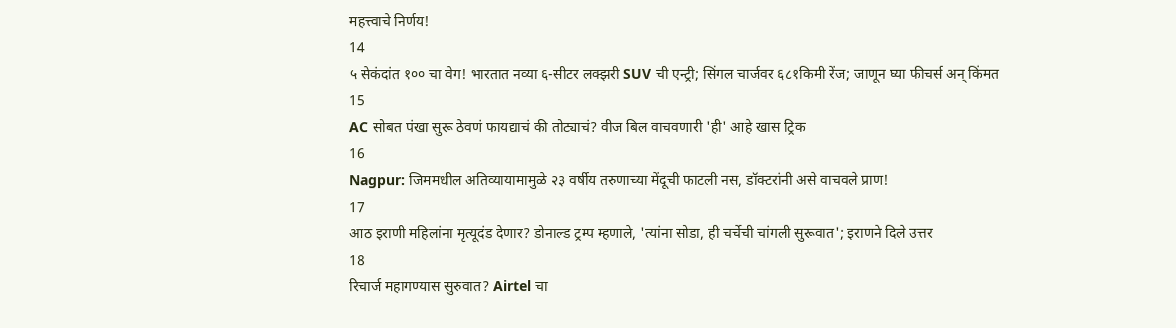महत्त्वाचे निर्णय!
14
५ सेकंदांत १०० चा वेग! भारतात नव्या ६-सीटर लक्झरी SUV ची एन्ट्री; सिंगल चार्जवर ६८१किमी रेंज; जाणून घ्या फीचर्स अन् किंमत
15
AC सोबत पंखा सुरू ठेवणं फायद्याचं की तोट्याचं? वीज बिल वाचवणारी 'ही' आहे खास ट्रिक
16
Nagpur: जिममधील अतिव्यायामामुळे २३ वर्षीय तरुणाच्या मेंदूची फाटली नस, डॉक्टरांनी असे वाचवले प्राण!
17
आठ इराणी महिलांना मृत्यूदंड देणार? डोनाल्ड ट्रम्प म्हणाले, 'त्यांना सोडा, ही चर्चेची चांगली सुरूवात'; इराणने दिले उत्तर
18
रिचार्ज महागण्यास सुरुवात? Airtel चा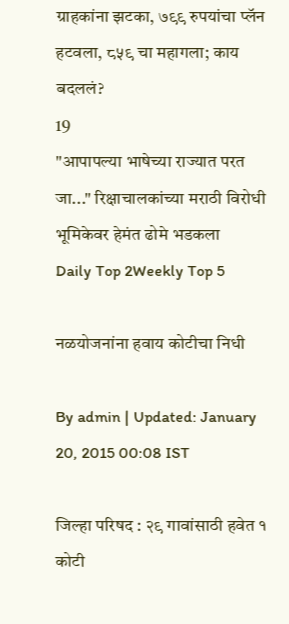ग्राहकांना झटका, ७९९ रुपयांचा प्लॅन हटवला, ८५९ चा महागला; काय बदललं?
19
"आपापल्या भाषेच्या राज्यात परत जा..." रिक्षाचालकांच्या मराठी विरोधी भूमिकेवर हेमंत ढोमे भडकला
Daily Top 2Weekly Top 5

नळयोजनांना हवाय कोटीचा निधी

By admin | Updated: January 20, 2015 00:08 IST

जिल्हा परिषद : २९ गावांसाठी हवेत १ कोटी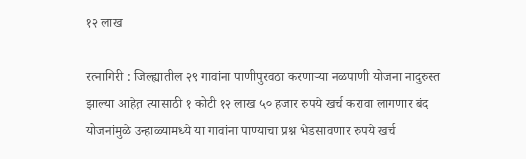१२ लाख

रत्नागिरी : जिल्ह्यातील २९ गावांना पाणीपुरवठा करणाऱ्या नळपाणी योजना नादुरुस्त झाल्या आहेत़ त्यासाठी १ कोटी १२ लाख ५० हजार रुपये खर्च करावा लागणार बंद योजनांमुळे उन्हाळ्यामध्ये या गावांना पाण्याचा प्रश्न भेडसावणार रुपये खर्च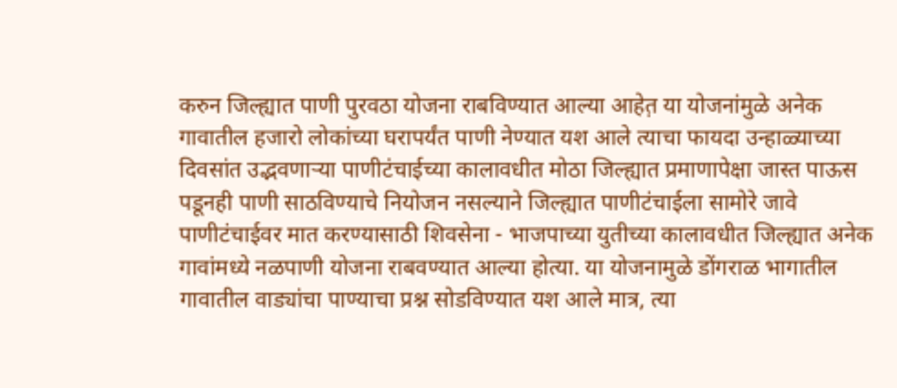करुन जिल्ह्यात पाणी पुरवठा योजना राबविण्यात आल्या आहेत़ या योजनांमुळे अनेक गावातील हजारो लोकांच्या घरापर्यंत पाणी नेण्यात यश आले त्याचा फायदा उन्हाळ्याच्या दिवसांत उद्भवणाऱ्या पाणीटंचाईच्या कालावधीत मोठा जिल्ह्यात प्रमाणापेक्षा जास्त पाऊस पडूनही पाणी साठविण्याचे नियोजन नसल्याने जिल्ह्यात पाणीटंचाईला सामोरे जावे पाणीटंचाईवर मात करण्यासाठी शिवसेना - भाजपाच्या युतीच्या कालावधीत जिल्ह्यात अनेक गावांमध्ये नळपाणी योजना राबवण्यात आल्या होत्या. या योजनामुळे डोंगराळ भागातील गावातील वाड्यांचा पाण्याचा प्रश्न सोडविण्यात यश आले मात्र, त्या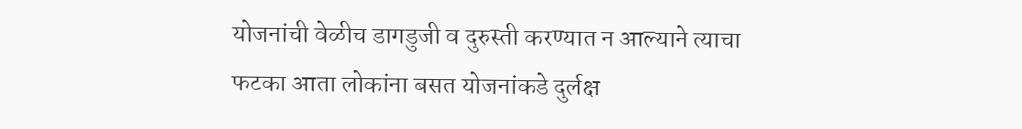योजनांची वेळीच डागडुजी व दुरुस्ती करण्यात न आल्याने त्याचा फटका आता लोकांना बसत योजनांकडे दुर्लक्ष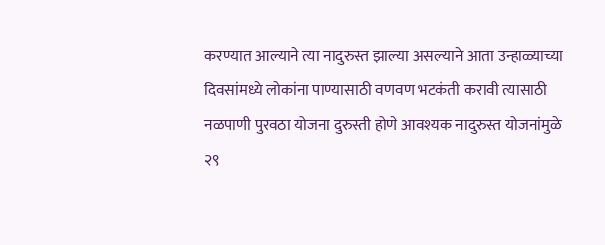करण्यात आल्याने त्या नादुरुस्त झाल्या असल्याने आता उन्हाळ्याच्या दिवसांमध्ये लोकांना पाण्यासाठी वणवण भटकंती करावी त्यासाठी नळपाणी पुरवठा योजना दुरुस्ती होणे आवश्यक नादुरुस्त योजनांमुळे २९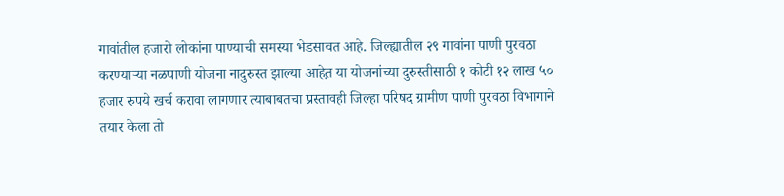गावांतील हजारो लोकांना पाण्याची समस्या भेडसावत आहे. जिल्ह्यातील २९ गावांना पाणी पुरवठा करण्याऱ्या नळपाणी योजना नादुरुस्त झाल्या आहेत़ या योजनांच्या दुरुस्तीसाठी १ कोटी १२ लाख ५० हजार रुपये खर्च करावा लागणार त्याबाबतचा प्रस्तावही जिल्हा परिषद ग्रामीण पाणी पुरवठा विभागाने तयार केला तो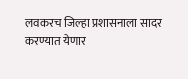लवकरच जिल्हा प्रशासनाला सादर करण्यात येणार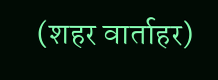(शहर वार्ताहर)